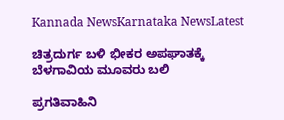Kannada NewsKarnataka NewsLatest

ಚಿತ್ರದುರ್ಗ ಬಳಿ ಭೀಕರ ಅಪಘಾತಕ್ಕೆ ಬೆಳಗಾವಿಯ ಮೂವರು ಬಲಿ

ಪ್ರಗತಿವಾಹಿನಿ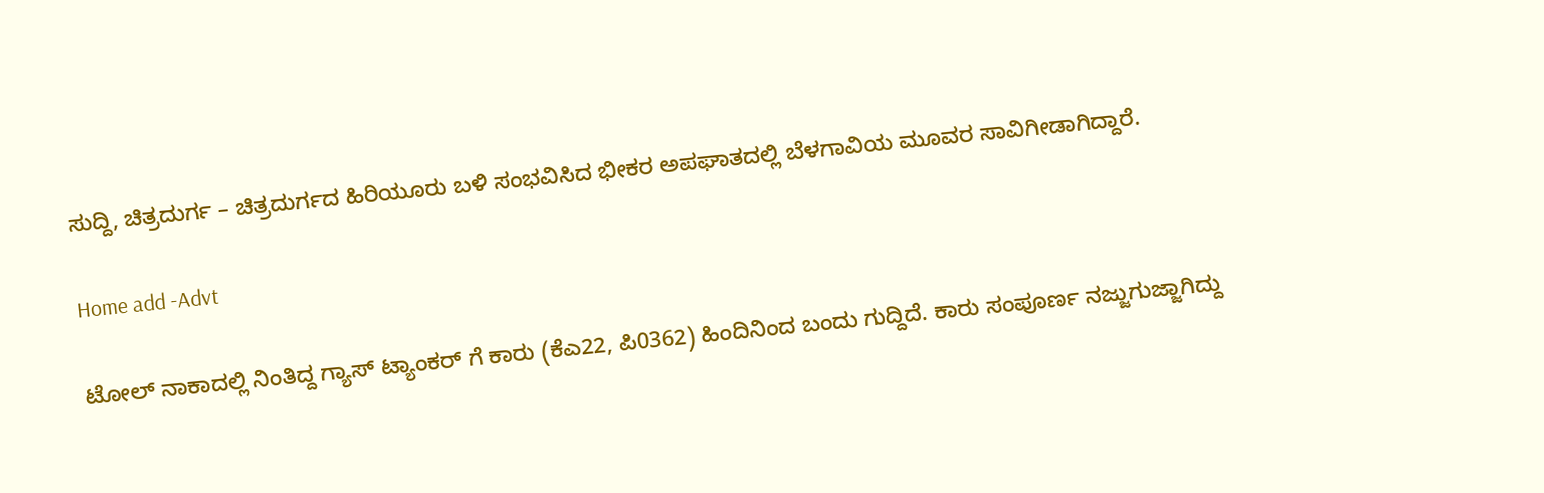ಸುದ್ದಿ, ಚಿತ್ರದುರ್ಗ – ಚಿತ್ರದುರ್ಗದ ಹಿರಿಯೂರು ಬಳಿ ಸಂಭವಿಸಿದ ಭೀಕರ ಅಪಘಾತದಲ್ಲಿ ಬೆಳಗಾವಿಯ ಮೂವರ ಸಾವಿಗೀಡಾಗಿದ್ದಾರೆ.

Home add -Advt

ಟೋಲ್ ನಾಕಾದಲ್ಲಿ ನಿಂತಿದ್ದ ಗ್ಯಾಸ್ ಟ್ಯಾಂಕರ್ ಗೆ ಕಾರು (ಕೆಎ22, ಪಿ0362) ಹಿಂದಿನಿಂದ ಬಂದು ಗುದ್ದಿದೆ. ಕಾರು ಸಂಪೂರ್ಣ ನಜ್ಜುಗುಜ್ಜಾಗಿದ್ದು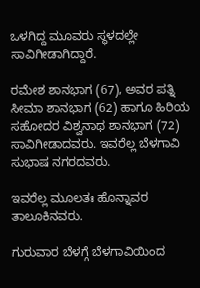ಒಳಗಿದ್ದ ಮೂವರು ಸ್ಥಳದಲ್ಲೇ ಸಾವಿಗೀಡಾಗಿದ್ದಾರೆ.

ರಮೇಶ ಶಾನಭಾಗ (67), ಅವರ ಪತ್ನಿ ಸೀಮಾ ಶಾನಭಾಗ (62) ಹಾಗೂ ಹಿರಿಯ ಸಹೋದರ ವಿಶ್ವನಾಥ ಶಾನಭಾಗ (72) ಸಾವಿಗೀಡಾದವರು. ಇವರೆಲ್ಲ ಬೆಳಗಾವಿ ಸುಭಾಷ ನಗರದವರು.

ಇವರೆಲ್ಲ ಮೂಲತಃ ಹೊನ್ನಾವರ ತಾಲೂಕಿನವರು.

ಗುರುವಾರ ಬೆಳಗ್ಗೆ ಬೆಳಗಾವಿಯಿಂದ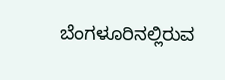ಬೆಂಗಳೂರಿನಲ್ಲಿರುವ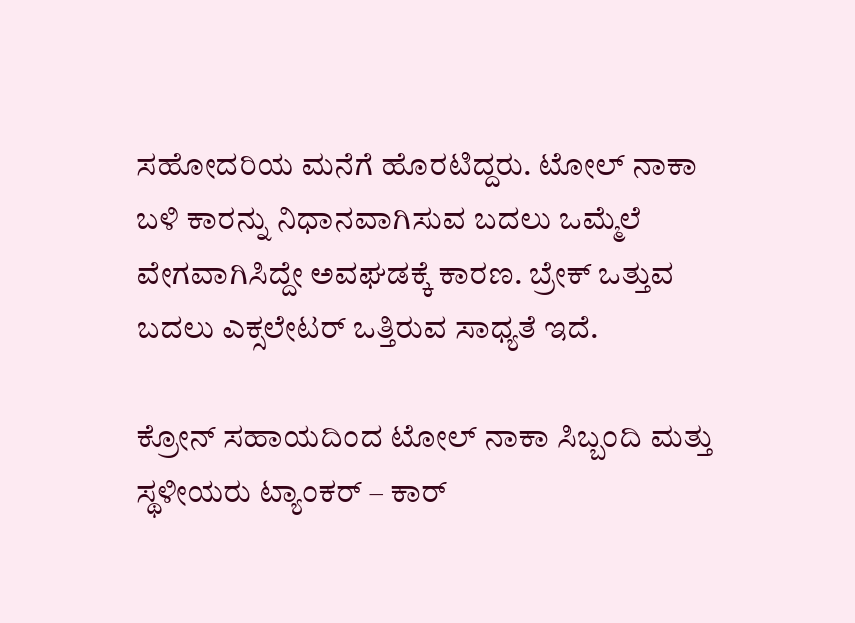ಸಹೋದರಿಯ ಮನೆಗೆ ಹೊರಟಿದ್ದರು. ಟೋಲ್ ನಾಕಾ ಬಳಿ ಕಾರನ್ನು ನಿಧಾನವಾಗಿಸುವ ಬದಲು ಒಮ್ಮೆಲೆ ವೇಗವಾಗಿಸಿದ್ದೇ ಅವಘಡಕ್ಕೆ ಕಾರಣ. ಬ್ರೇಕ್ ಒತ್ತುವ ಬದಲು ಎಕ್ಸಲೇಟರ್ ಒತ್ತಿರುವ ಸಾಧ್ಯತೆ ಇದೆ.

ಕ್ರೋನ್ ಸಹಾಯದಿಂದ ಟೋಲ್ ನಾಕಾ ಸಿಬ್ಬಂದಿ ಮತ್ತು ಸ್ಥಳೀಯರು ಟ್ಯಾಂಕರ್ – ಕಾರ್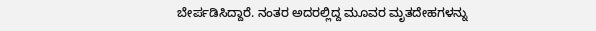ಬೇರ್ಪಡಿಸಿದ್ದಾರೆ. ನಂತರ ಅದರಲ್ಲಿದ್ದ ಮೂವರ ಮೃತದೇಹಗಳನ್ನು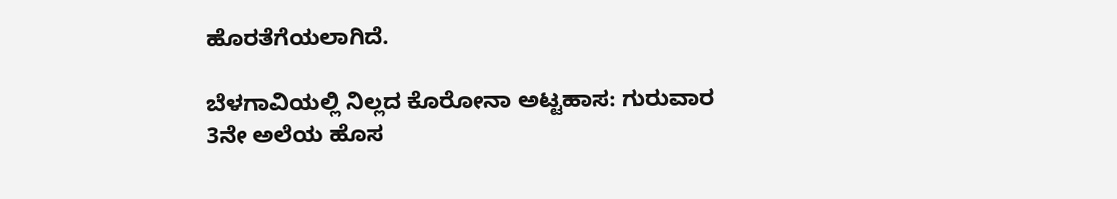ಹೊರತೆಗೆಯಲಾಗಿದೆ.

ಬೆಳಗಾವಿಯಲ್ಲಿ ನಿಲ್ಲದ ಕೊರೋನಾ ಅಟ್ಟಹಾಸ: ಗುರುವಾರ 3ನೇ ಅಲೆಯ ಹೊಸ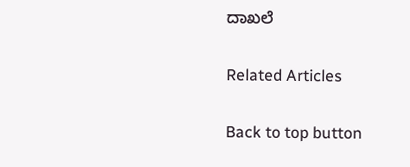ದಾಖಲೆ

Related Articles

Back to top button